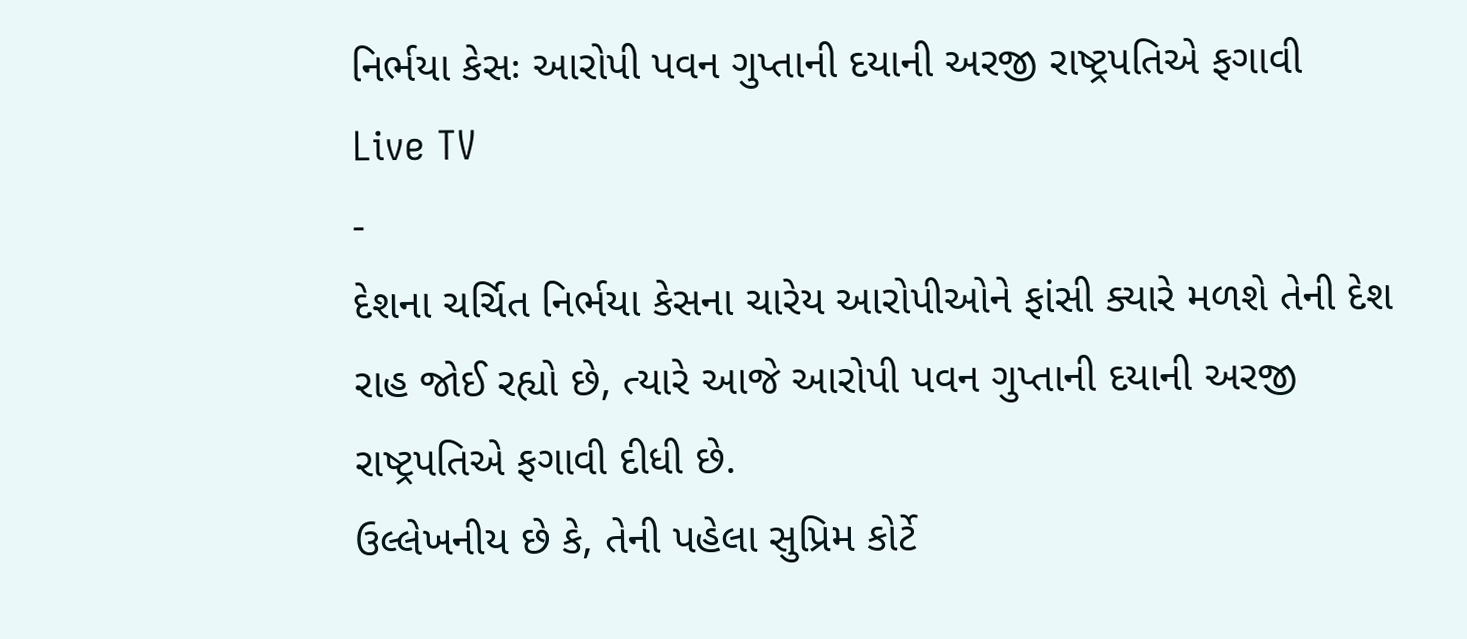નિર્ભયા કેસઃ આરોપી પવન ગુપ્તાની દયાની અરજી રાષ્ટ્રપતિએ ફગાવી
Live TV
-
દેશના ચર્ચિત નિર્ભયા કેસના ચારેય આરોપીઓને ફાંસી ક્યારે મળશે તેની દેશ રાહ જોઈ રહ્યો છે, ત્યારે આજે આરોપી પવન ગુપ્તાની દયાની અરજી રાષ્ટ્રપતિએ ફગાવી દીધી છે.
ઉલ્લેખનીય છે કે, તેની પહેલા સુપ્રિમ કોર્ટે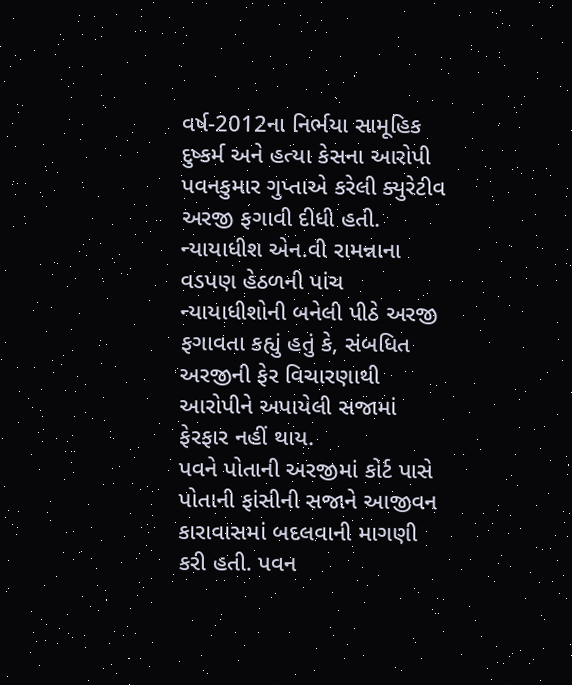વર્ષ-2012ના નિર્ભયા સામૂહિક દુષ્કર્મ અને હત્યા કેસના આરોપી પવનકુમાર ગુપ્તાએ કરેલી ક્યુરેટીવ અરજી ફગાવી દીધી હતી. ન્યાયાધીશ એન.વી રામન્નાના વડપણ હેઠળની પાંચ ન્યાયાધીશોની બનેલી પીઠે અરજી ફગાવતા કહ્યું હતું કે, સંબધિત અરજીની ફેર વિચારણાથી આરોપીને અપાયેલી સજામાં ફેરફાર નહીં થાય.
પવને પોતાની અરજીમાં કોર્ટ પાસે પોતાની ફાંસીની સજાને આજીવન કારાવાસમાં બદલવાની માગણી કરી હતી. પવન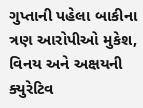ગુપ્તાની પહેલા બાકીના ત્રણ આરોપીઓ મુકેશ, વિનય અને અક્ષયની ક્યુરેટિવ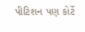પીટિશન પણ કોર્ટે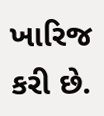ખારિજ કરી છે.